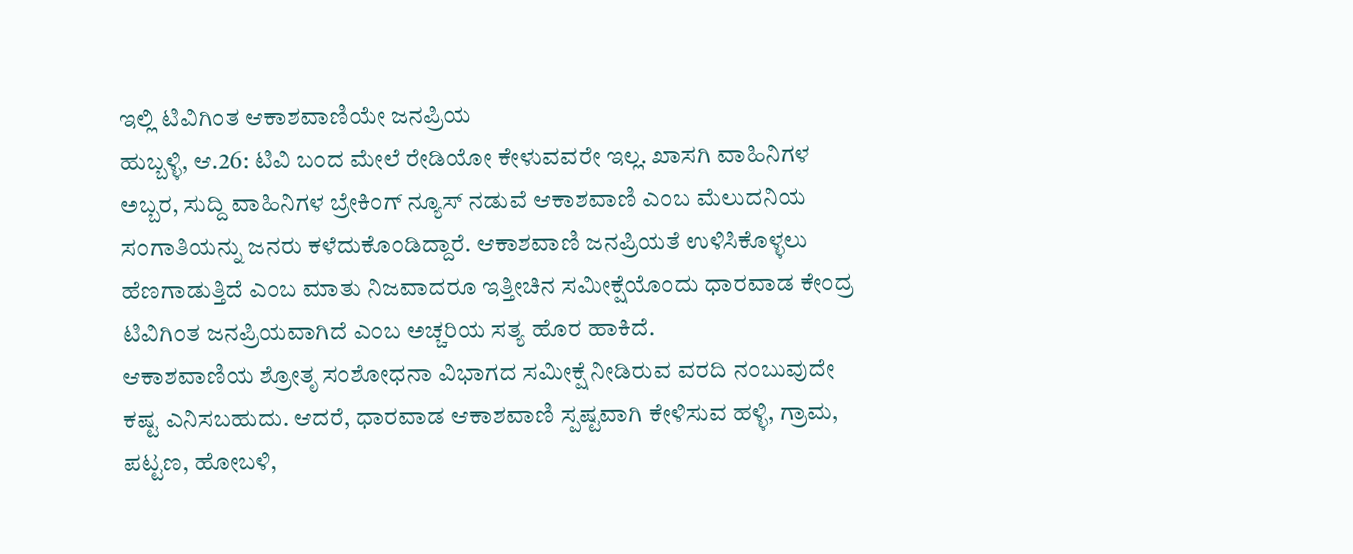ಇಲ್ಲಿ ಟಿವಿಗಿಂತ ಆಕಾಶವಾಣಿಯೇ ಜನಪ್ರಿಯ
ಹುಬ್ಬಳ್ಳಿ, ಆ.26: ಟಿವಿ ಬಂದ ಮೇಲೆ ರೇಡಿಯೋ ಕೇಳುವವರೇ ಇಲ್ಲ. ಖಾಸಗಿ ವಾಹಿನಿಗಳ ಅಬ್ಬರ, ಸುದ್ದಿ ವಾಹಿನಿಗಳ ಬ್ರೇಕಿಂಗ್ ನ್ಯೂಸ್ ನಡುವೆ ಆಕಾಶವಾಣಿ ಎಂಬ ಮೆಲುದನಿಯ ಸಂಗಾತಿಯನ್ನು ಜನರು ಕಳೆದುಕೊಂಡಿದ್ದಾರೆ. ಆಕಾಶವಾಣಿ ಜನಪ್ರಿಯತೆ ಉಳಿಸಿಕೊಳ್ಳಲು ಹೆಣಗಾಡುತ್ತಿದೆ ಎಂಬ ಮಾತು ನಿಜವಾದರೂ ಇತ್ತೀಚಿನ ಸಮೀಕ್ಷೆಯೊಂದು ಧಾರವಾಡ ಕೇಂದ್ರ ಟಿವಿಗಿಂತ ಜನಪ್ರಿಯವಾಗಿದೆ ಎಂಬ ಅಚ್ಚರಿಯ ಸತ್ಯ ಹೊರ ಹಾಕಿದೆ.
ಆಕಾಶವಾಣಿಯ ಶ್ರೋತೃ ಸಂಶೋಧನಾ ವಿಭಾಗದ ಸಮೀಕ್ಷೆ ನೀಡಿರುವ ವರದಿ ನಂಬುವುದೇ ಕಷ್ಟ ಎನಿಸಬಹುದು. ಆದರೆ, ಧಾರವಾಡ ಆಕಾಶವಾಣಿ ಸ್ಪಷ್ಟವಾಗಿ ಕೇಳಿಸುವ ಹಳ್ಳಿ, ಗ್ರಾಮ, ಪಟ್ಟಣ, ಹೋಬಳಿ,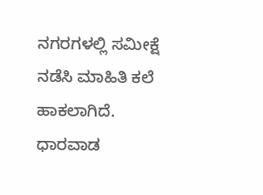ನಗರಗಳಲ್ಲಿ ಸಮೀಕ್ಷೆ ನಡೆಸಿ ಮಾಹಿತಿ ಕಲೆ ಹಾಕಲಾಗಿದೆ.
ಧಾರವಾಡ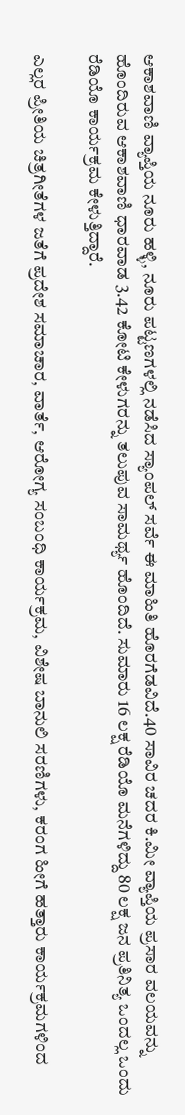ಆಕಾಶವಾಣಿ ವ್ಯಾಪ್ತಿಯ ನೂರು ಹಳ್ಳಿ, ನೂರು ಪಟ್ಟಣಗಳಲ್ಲಿ ನಡೆಸಿದ ಸ್ಯಾಂಪಲ್ ಸರ್ವೆ ಈ ಮಾಹಿತಿ ಹೊರಗೆಡವಿದೆ.40 ಸಾವಿರ ಚದರ ಕಿ.ಮೀ ವ್ಯಾಪ್ತಿಯ ಪ್ರಸಾರ ವಲಯವನ್ನು ಹೊಂದಿರುವ ಆಕಾಶವಾಣಿ ಧಾರವಾಡ 3.42 ಕೋಟಿ ಕೇಳುಗರನ್ನು ತಲುಪುವ ಸಾಮರ್ಥ್ಯ ಹೊಂದಿದೆ. ಸುಮಾರು 16 ಲಕ್ಷ ರೆಡಿಯೊ ಮನೆಗಳಿದ್ದು 80 ಲಕ್ಷ ಜನ ಪ್ರತಿನಿತ್ಯ ಒಂದಲ್ಲ ಒಂದು ರೆಡಿಯೊ ಕಾರ್ಯಕ್ರಮ ಕೇಳುತ್ತಿದ್ದಾರೆ.

ಎಲ್ಲರ ಪ್ರೀತಿಯ ಚಿತ್ರಗೀತೆಗಳ ಜತೆಗೆ ಪ್ರದೇಶ ಸಮಾಚಾರ, ವಾರ್ತೆ, ಆರೋಗ್ಯ ಸಂಬಂಧಿ ಕಾರ್ಯಕ್ರಮ, ವಿಶೇಷ ಬಾನುಲಿ ಸರಣಿಗಳು, ಕರಂಗ ಹೀಗೆ ಹತ್ತಾರು ಕಾರ್ಯಕ್ರಮಗಳಿಂದ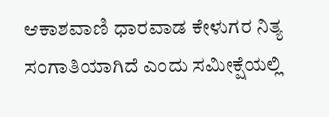ಆಕಾಶವಾಣಿ ಧಾರವಾಡ ಕೇಳುಗರ ನಿತ್ಯ ಸಂಗಾತಿಯಾಗಿದೆ ಎಂದು ಸಮೀಕ್ಷೆಯಲ್ಲಿ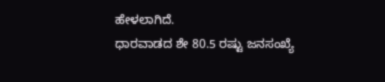ಹೇಳಲಾಗಿದೆ.
ಧಾರವಾಡದ ಶೇ 80.5 ರಷ್ಟು ಜನಸಂಖ್ಯೆ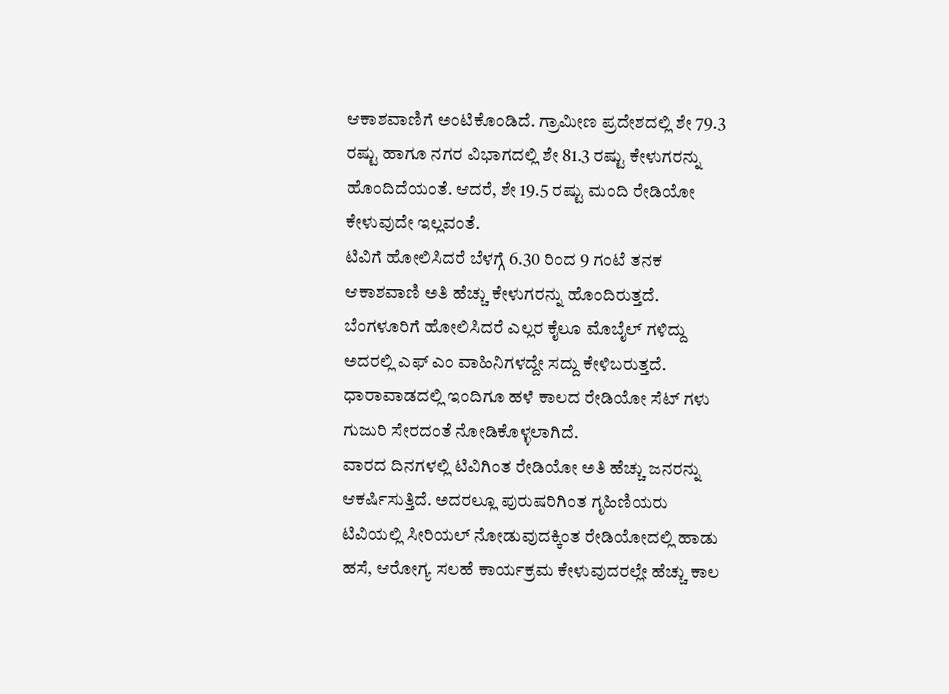ಆಕಾಶವಾಣಿಗೆ ಅಂಟಿಕೊಂಡಿದೆ. ಗ್ರಾಮೀಣ ಪ್ರದೇಶದಲ್ಲಿ ಶೇ 79.3 ರಷ್ಟು ಹಾಗೂ ನಗರ ವಿಭಾಗದಲ್ಲಿ ಶೇ 81.3 ರಷ್ಟು ಕೇಳುಗರನ್ನು ಹೊಂದಿದೆಯಂತೆ. ಆದರೆ, ಶೇ 19.5 ರಷ್ಟು ಮಂದಿ ರೇಡಿಯೋ ಕೇಳುವುದೇ ಇಲ್ಲವಂತೆ.
ಟಿವಿಗೆ ಹೋಲಿಸಿದರೆ ಬೆಳಗ್ಗೆ 6.30 ರಿಂದ 9 ಗಂಟೆ ತನಕ ಆಕಾಶವಾಣಿ ಅತಿ ಹೆಚ್ಚು ಕೇಳುಗರನ್ನು ಹೊಂದಿರುತ್ತದೆ. ಬೆಂಗಳೂರಿಗೆ ಹೋಲಿಸಿದರೆ ಎಲ್ಲರ ಕೈಲೂ ಮೊಬೈಲ್ ಗಳಿದ್ದು ಅದರಲ್ಲಿ ಎಫ್ ಎಂ ವಾಹಿನಿಗಳದ್ದೇ ಸದ್ದು ಕೇಳಿಬರುತ್ತದೆ. ಧಾರಾವಾಡದಲ್ಲಿ ಇಂದಿಗೂ ಹಳೆ ಕಾಲದ ರೇಡಿಯೋ ಸೆಟ್ ಗಳು ಗುಜುರಿ ಸೇರದಂತೆ ನೋಡಿಕೊಳ್ಳಲಾಗಿದೆ.
ವಾರದ ದಿನಗಳಲ್ಲಿ ಟಿವಿಗಿಂತ ರೇಡಿಯೋ ಅತಿ ಹೆಚ್ಚು ಜನರನ್ನು ಆಕರ್ಷಿಸುತ್ತಿದೆ. ಅದರಲ್ಲೂ ಪುರುಷರಿಗಿಂತ ಗೃಹಿಣಿಯರು ಟಿವಿಯಲ್ಲಿ ಸೀರಿಯಲ್ ನೋಡುವುದಕ್ಕಿಂತ ರೇಡಿಯೋದಲ್ಲಿ ಹಾಡು ಹಸೆ, ಆರೋಗ್ಯ ಸಲಹೆ ಕಾರ್ಯಕ್ರಮ ಕೇಳುವುದರಲ್ಲೇ ಹೆಚ್ಚು ಕಾಲ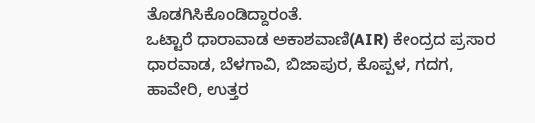ತೊಡಗಿಸಿಕೊಂಡಿದ್ದಾರಂತೆ.
ಒಟ್ಟಾರೆ ಧಾರಾವಾಡ ಅಕಾಶವಾಣಿ(AIR) ಕೇಂದ್ರದ ಪ್ರಸಾರ ಧಾರವಾಡ, ಬೆಳಗಾವಿ, ಬಿಜಾಪುರ, ಕೊಪ್ಪಳ, ಗದಗ, ಹಾವೇರಿ, ಉತ್ತರ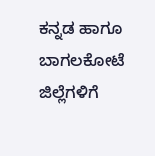ಕನ್ನಡ ಹಾಗೂ ಬಾಗಲಕೋಟೆ ಜಿಲ್ಲೆಗಳಿಗೆ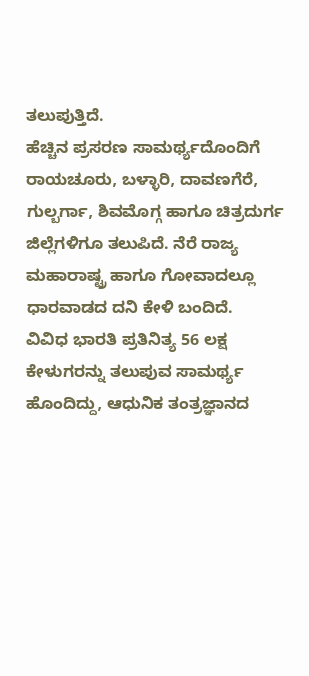ತಲುಪುತ್ತಿದೆ.
ಹೆಚ್ಚಿನ ಪ್ರಸರಣ ಸಾಮರ್ಥ್ಯದೊಂದಿಗೆ ರಾಯಚೂರು, ಬಳ್ಳಾರಿ, ದಾವಣಗೆರೆ, ಗುಲ್ಬರ್ಗಾ, ಶಿವಮೊಗ್ಗ ಹಾಗೂ ಚಿತ್ರದುರ್ಗ ಜಿಲ್ಲೆಗಳಿಗೂ ತಲುಪಿದೆ. ನೆರೆ ರಾಜ್ಯ ಮಹಾರಾಷ್ಟ್ರ ಹಾಗೂ ಗೋವಾದಲ್ಲೂ ಧಾರವಾಡದ ದನಿ ಕೇಳಿ ಬಂದಿದೆ.
ವಿವಿಧ ಭಾರತಿ ಪ್ರತಿನಿತ್ಯ 56 ಲಕ್ಷ ಕೇಳುಗರನ್ನು ತಲುಪುವ ಸಾಮರ್ಥ್ಯ ಹೊಂದಿದ್ದು, ಆಧುನಿಕ ತಂತ್ರಜ್ಞಾನದ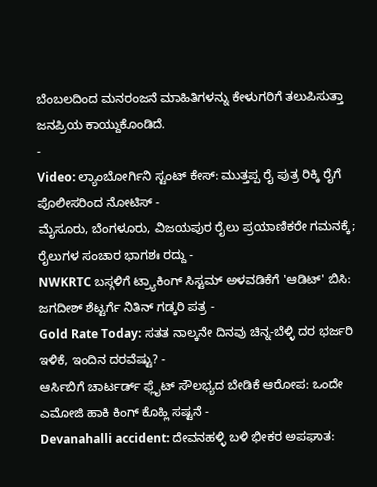ಬೆಂಬಲದಿಂದ ಮನರಂಜನೆ ಮಾಹಿತಿಗಳನ್ನು ಕೇಳುಗರಿಗೆ ತಲುಪಿಸುತ್ತಾ ಜನಪ್ರಿಯ ಕಾಯ್ದುಕೊಂಡಿದೆ.
-
Video: ಲ್ಯಾಂಬೋರ್ಗಿನಿ ಸ್ಟಂಟ್ ಕೇಸ್: ಮುತ್ತಪ್ಪ ರೈ ಪುತ್ರ ರಿಕ್ಕಿ ರೈಗೆ ಪೊಲೀಸರಿಂದ ನೋಟಿಸ್ -
ಮೈಸೂರು, ಬೆಂಗಳೂರು, ವಿಜಯಪುರ ರೈಲು ಪ್ರಯಾಣಿಕರೇ ಗಮನಕ್ಕೆ; ರೈಲುಗಳ ಸಂಚಾರ ಭಾಗಶಃ ರದ್ದು -
NWKRTC ಬಸ್ಗಳಿಗೆ ಟ್ರ್ಯಾಕಿಂಗ್ ಸಿಸ್ಟಮ್ ಅಳವಡಿಕೆಗೆ 'ಆಡಿಟ್' ಬಿಸಿ: ಜಗದೀಶ್ ಶೆಟ್ಟರ್ಗೆ ನಿತಿನ್ ಗಡ್ಕರಿ ಪತ್ರ -
Gold Rate Today: ಸತತ ನಾಲ್ಕನೇ ದಿನವು ಚಿನ್ನ-ಬೆಳ್ಳಿ ದರ ಭರ್ಜರಿ ಇಳಿಕೆ, ಇಂದಿನ ದರವೆಷ್ಟು? -
ಆರ್ಸಿಬಿಗೆ ಚಾರ್ಟರ್ಡ್ ಫ್ಲೈಟ್ ಸೌಲಭ್ಯದ ಬೇಡಿಕೆ ಆರೋಪ: ಒಂದೇ ಎಮೋಜಿ ಹಾಕಿ ಕಿಂಗ್ ಕೊಹ್ಲಿ ಸಷ್ಟನೆ -
Devanahalli accident: ದೇವನಹಳ್ಳಿ ಬಳಿ ಭೀಕರ ಅಪಘಾತ: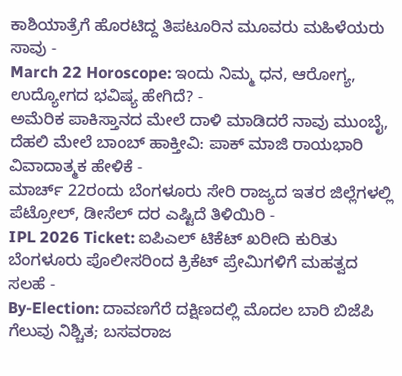ಕಾಶಿಯಾತ್ರೆಗೆ ಹೊರಟಿದ್ದ ತಿಪಟೂರಿನ ಮೂವರು ಮಹಿಳೆಯರು ಸಾವು -
March 22 Horoscope: ಇಂದು ನಿಮ್ಮ ಧನ, ಆರೋಗ್ಯ, ಉದ್ಯೋಗದ ಭವಿಷ್ಯ ಹೇಗಿದೆ? -
ಅಮೆರಿಕ ಪಾಕಿಸ್ತಾನದ ಮೇಲೆ ದಾಳಿ ಮಾಡಿದರೆ ನಾವು ಮುಂಬೈ, ದೆಹಲಿ ಮೇಲೆ ಬಾಂಬ್ ಹಾಕ್ತೀವಿ: ಪಾಕ್ ಮಾಜಿ ರಾಯಭಾರಿ ವಿವಾದಾತ್ಮಕ ಹೇಳಿಕೆ -
ಮಾರ್ಚ್ 22ರಂದು ಬೆಂಗಳೂರು ಸೇರಿ ರಾಜ್ಯದ ಇತರ ಜಿಲ್ಲೆಗಳಲ್ಲಿ ಪೆಟ್ರೋಲ್, ಡೀಸೆಲ್ ದರ ಎಷ್ಟಿದೆ ತಿಳಿಯಿರಿ -
IPL 2026 Ticket: ಐಪಿಎಲ್ ಟಿಕೆಟ್ ಖರೀದಿ ಕುರಿತು ಬೆಂಗಳೂರು ಪೊಲೀಸರಿಂದ ಕ್ರಿಕೆಟ್ ಪ್ರೇಮಿಗಳಿಗೆ ಮಹತ್ವದ ಸಲಹೆ -
By-Election: ದಾವಣಗೆರೆ ದಕ್ಷಿಣದಲ್ಲಿ ಮೊದಲ ಬಾರಿ ಬಿಜೆಪಿ ಗೆಲುವು ನಿಶ್ಚಿತ; ಬಸವರಾಜ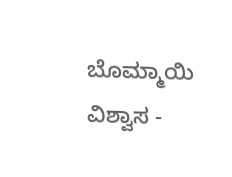ಬೊಮ್ಮಾಯಿ ವಿಶ್ವಾಸ -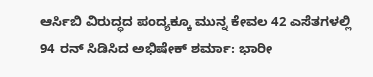ಆರ್ಸಿಬಿ ವಿರುದ್ಧದ ಪಂದ್ಯಕ್ಕೂ ಮುನ್ನ ಕೇವಲ 42 ಎಸೆತಗಳಲ್ಲಿ 94 ರನ್ ಸಿಡಿಸಿದ ಅಭಿಷೇಕ್ ಶರ್ಮಾ: ಭಾರೀ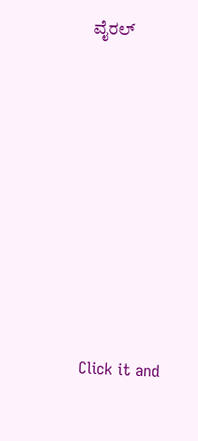ವೈರಲ್












Click it and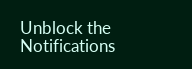Unblock the Notifications